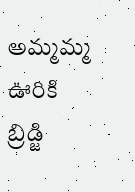అమ్మమ్మ ఊరికి బ్రిడ్జి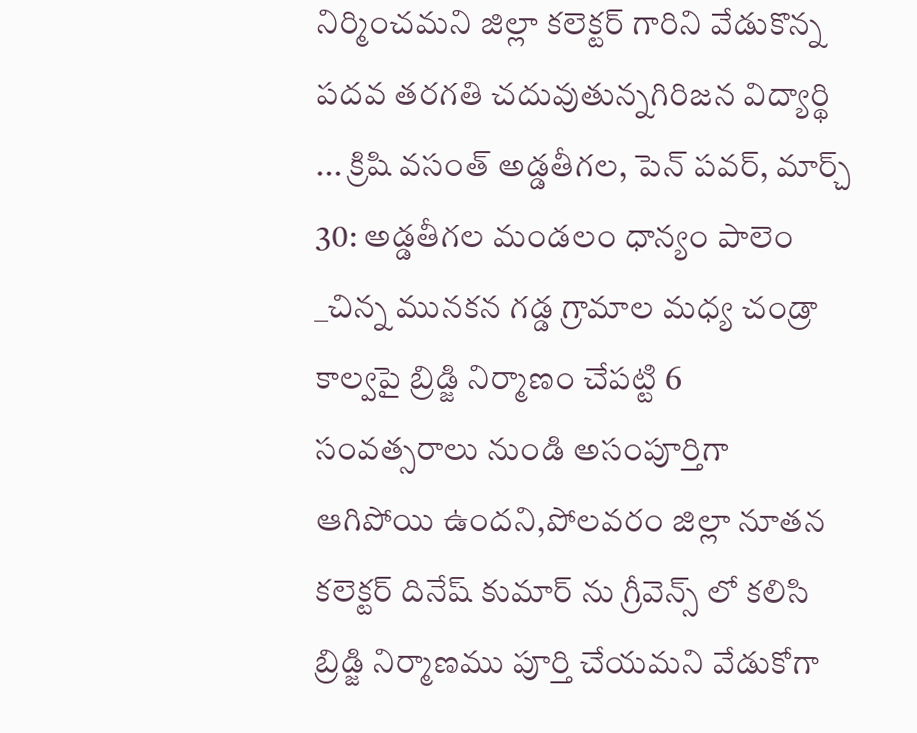నిర్మించమని జిల్లా కలెక్టర్ గారిని వేడుకొన్న పదవ తరగతి చదువుతున్నగిరిజన విద్యార్థి ... క్రిషి వసంత్ అడ్డతీగల, పెన్ పవర్, మార్చ్ 30: అడ్డతీగల మండలం ధాన్యం పాలెం _చిన్న మునకన గడ్డ గ్రామాల మధ్య చండ్రా కాల్వపై బ్రిడ్జి నిర్మాణం చేపట్టి 6 సంవత్సరాలు నుండి అసంపూర్తిగా ఆగిపోయి ఉందని,పోలవరం జిల్లా నూతన కలెక్టర్ దినేష్ కుమార్ ను గ్రీవెన్స్ లో కలిసి బ్రిడ్జి నిర్మాణము పూర్తి చేయమని వేడుకోగా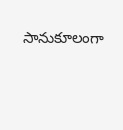సానుకూలంగా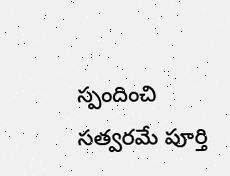స్పందించి సత్వరమే పూర్తి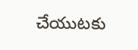చేయుటకు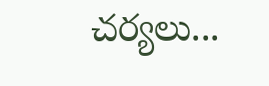చర్యలు...